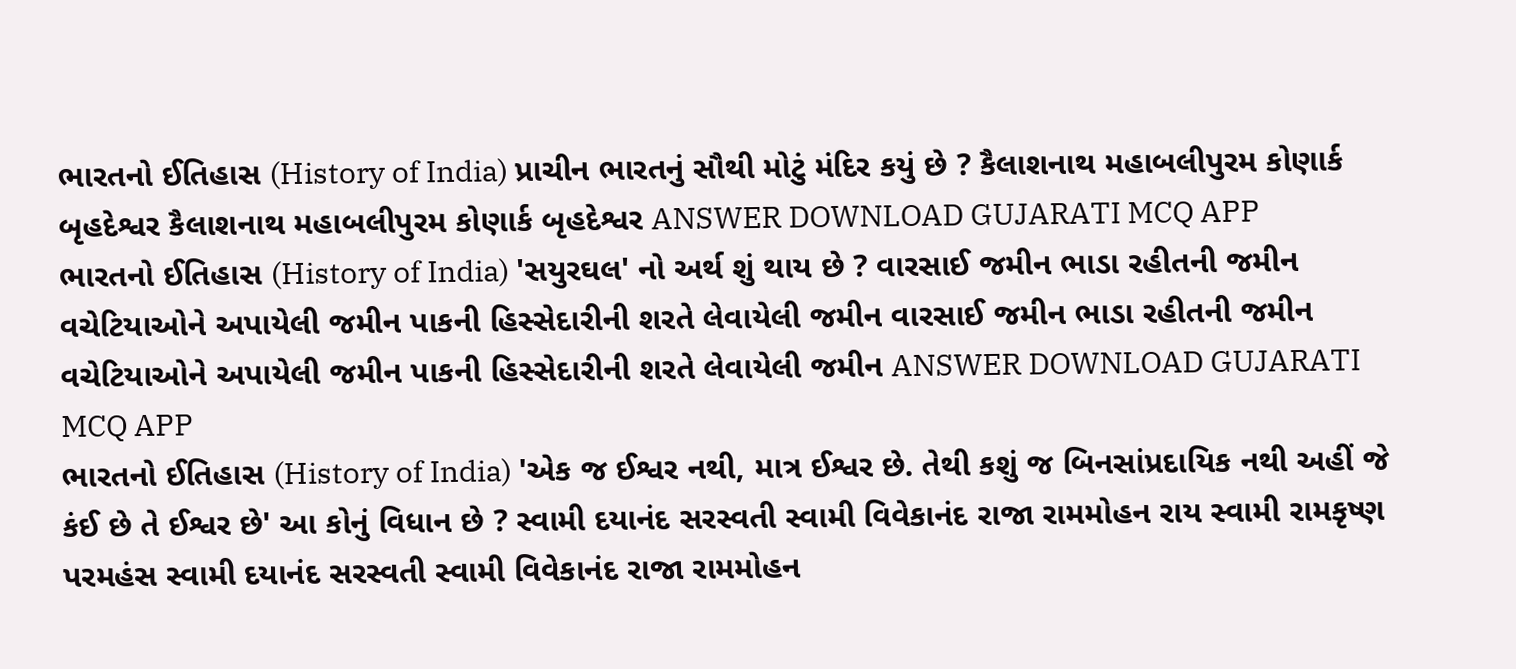ભારતનો ઈતિહાસ (History of India) પ્રાચીન ભારતનું સૌથી મોટું મંદિર કયું છે ? કૈલાશનાથ મહાબલીપુરમ કોણાર્ક બૃહદેશ્વર કૈલાશનાથ મહાબલીપુરમ કોણાર્ક બૃહદેશ્વર ANSWER DOWNLOAD GUJARATI MCQ APP
ભારતનો ઈતિહાસ (History of India) 'સયુરઘલ' નો અર્થ શું થાય છે ? વારસાઈ જમીન ભાડા રહીતની જમીન વચેટિયાઓને અપાયેલી જમીન પાકની હિસ્સેદારીની શરતે લેવાયેલી જમીન વારસાઈ જમીન ભાડા રહીતની જમીન વચેટિયાઓને અપાયેલી જમીન પાકની હિસ્સેદારીની શરતે લેવાયેલી જમીન ANSWER DOWNLOAD GUJARATI MCQ APP
ભારતનો ઈતિહાસ (History of India) 'એક જ ઈશ્વર નથી, માત્ર ઈશ્વર છે. તેથી કશું જ બિનસાંપ્રદાયિક નથી અહીં જે કંઈ છે તે ઈશ્વર છે' આ કોનું વિધાન છે ? સ્વામી દયાનંદ સરસ્વતી સ્વામી વિવેકાનંદ રાજા રામમોહન રાય સ્વામી રામકૃષ્ણ પરમહંસ સ્વામી દયાનંદ સરસ્વતી સ્વામી વિવેકાનંદ રાજા રામમોહન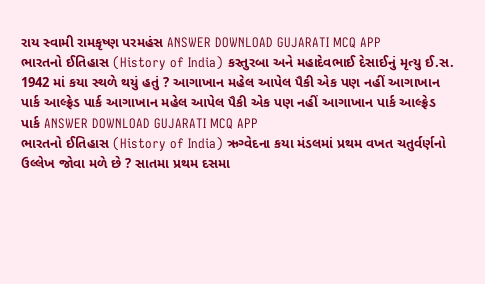રાય સ્વામી રામકૃષ્ણ પરમહંસ ANSWER DOWNLOAD GUJARATI MCQ APP
ભારતનો ઈતિહાસ (History of India) કસ્તુરબા અને મહાદેવભાઈ દેસાઈનું મૃત્યુ ઈ.સ. 1942 માં કયા સ્થળે થયું હતું ? આગાખાન મહેલ આપેલ પૈકી એક પણ નહીં આગાખાન પાર્ક આલ્ફ્રેડ પાર્ક આગાખાન મહેલ આપેલ પૈકી એક પણ નહીં આગાખાન પાર્ક આલ્ફ્રેડ પાર્ક ANSWER DOWNLOAD GUJARATI MCQ APP
ભારતનો ઈતિહાસ (History of India) ઋગ્વેદના કયા મંડલમાં પ્રથમ વખત ચતુર્વર્ણનો ઉલ્લેખ જોવા મળે છે ? સાતમા પ્રથમ દસમા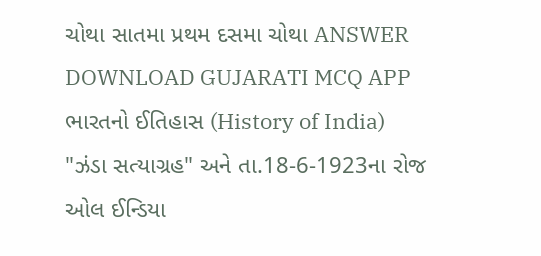ચોથા સાતમા પ્રથમ દસમા ચોથા ANSWER DOWNLOAD GUJARATI MCQ APP
ભારતનો ઈતિહાસ (History of India) "ઝંડા સત્યાગ્રહ" અને તા.18-6-1923ના રોજ ઓલ ઈન્ડિયા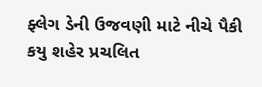ફ્લેગ ડેની ઉજવણી માટે નીચે પૈકી કયુ શહેર પ્રચલિત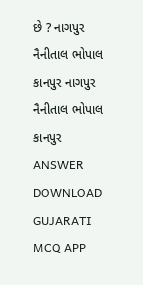છે ? નાગપુર નૈનીતાલ ભોપાલ કાનપુર નાગપુર નૈનીતાલ ભોપાલ કાનપુર ANSWER DOWNLOAD GUJARATI MCQ APP